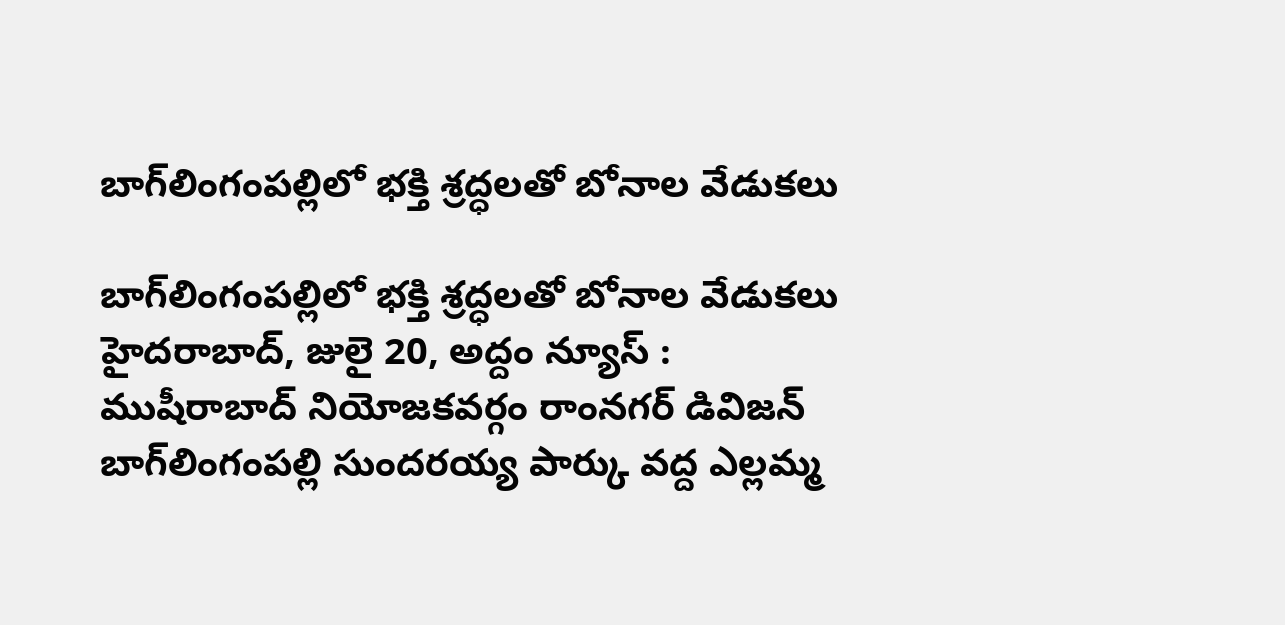బాగ్‌లింగంప‌ల్లిలో భ‌క్తి శ్ర‌ద్ధ‌ల‌తో బోనాల వేడుక‌లు

బాగ్‌లింగంప‌ల్లిలో భ‌క్తి శ్ర‌ద్ధ‌ల‌తో బోనాల వేడుక‌లు హైదరాబాద్, జులై 20, అద్దం న్యూస్ :    ముషీరాబాద్ నియోజ‌క‌వ‌ర్గం రాంన‌గ‌ర్ డివిజ‌న్ బాగ్‌లింగంప‌ల్లి సుంద‌ర‌య్య పార్కు వ‌ద్ద ఎల్ల‌మ్మ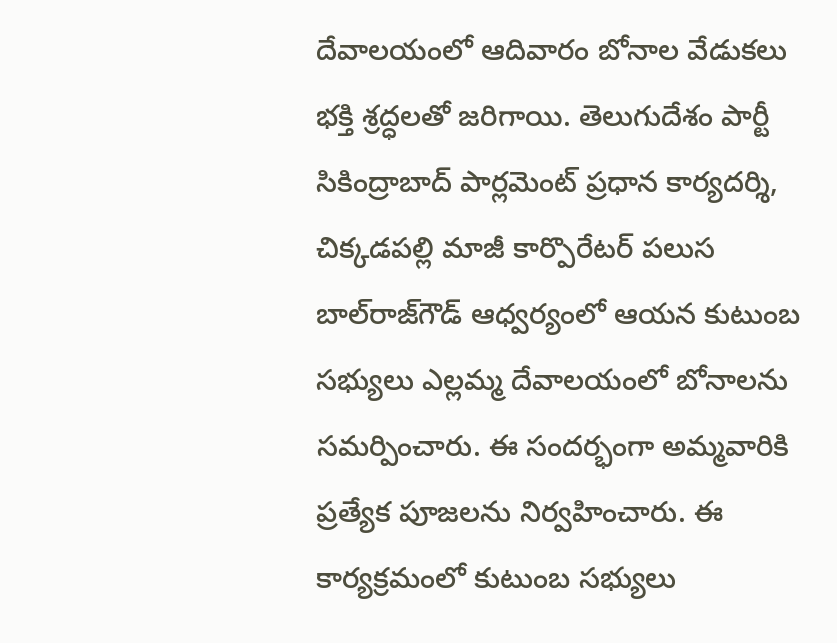దేవాల‌యంలో ఆదివారం బోనాల వేడుక‌లు భ‌క్తి శ్ర‌ద్ధ‌ల‌తో జ‌రిగాయి. తెలుగుదేశం పార్టీ సికింద్రాబాద్ పార్ల‌మెంట్ ప్ర‌ధాన కార్య‌ద‌ర్శి, చిక్క‌డ‌ప‌ల్లి మాజీ కార్పొరేట‌ర్ ప‌లుస బాల్‌రాజ్‌గౌడ్ ఆధ్వ‌ర్యంలో ఆయ‌న కుటుంబ స‌భ్యులు ఎల్ల‌మ్మ దేవాల‌యంలో బోనాల‌ను స‌మ‌ర్పించారు. ఈ సంద‌ర్భంగా అమ్మ‌వారికి ప్ర‌త్యేక పూజ‌ల‌ను నిర్వ‌హించారు. ఈ కార్య‌క్ర‌మంలో కుటుంబ స‌భ్యులు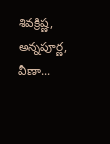శివ‌క్రిష్ణ‌, అన్న‌పూర్ణ‌, వీణా...